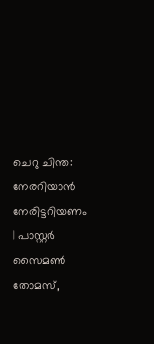ചെറു ചിന്ത: നേരറിയാൻ നേരിട്ടറിയണം | പാസ്റ്റർ സൈമൺ തോമസ്,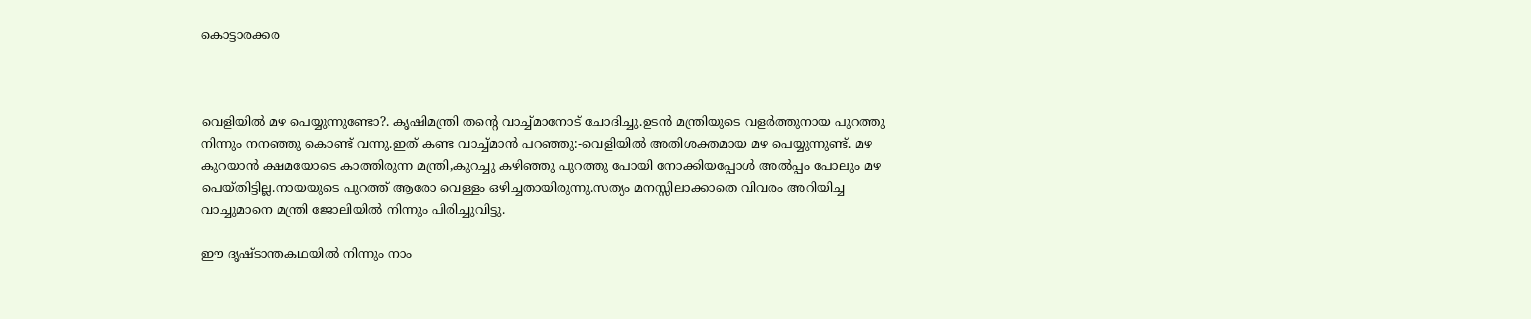കൊട്ടാരക്കര



വെളിയിൽ മഴ പെയ്യുന്നുണ്ടോ?. കൃഷിമന്ത്രി തന്റെ വാച്ച്മാനോട്‌ ചോദിച്ചു.ഉടൻ മന്ത്രിയുടെ വളർത്തുനായ പുറത്തു നിന്നും നനഞ്ഞു കൊണ്ട് വന്നു.ഇത് കണ്ട വാച്ച്മാൻ പറഞ്ഞു:-വെളിയിൽ അതിശക്തമായ മഴ പെയ്യുന്നുണ്ട്. മഴ കുറയാൻ ക്ഷമയോടെ കാത്തിരുന്ന മന്ത്രി,കുറച്ചു കഴിഞ്ഞു പുറത്തു പോയി നോക്കിയപ്പോൾ അൽപ്പം പോലും മഴ പെയ്തിട്ടില്ല.നായയുടെ പുറത്ത് ആരോ വെള്ളം ഒഴിച്ചതായിരുന്നു.സത്യം മനസ്സിലാക്കാതെ വിവരം അറിയിച്ച വാച്ചുമാനെ മന്ത്രി ജോലിയിൽ നിന്നും പിരിച്ചുവിട്ടു.

ഈ ദൃഷ്ടാന്തകഥയിൽ നിന്നും നാം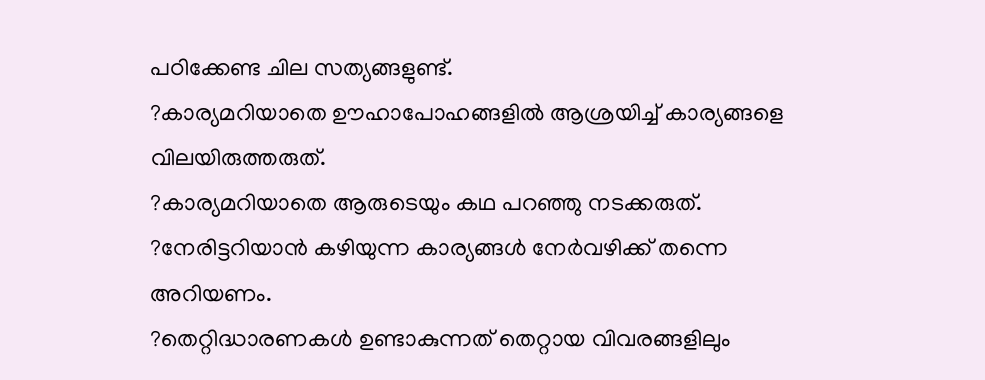പഠിക്കേണ്ട ചില സത്യങ്ങളുണ്ട്.
?കാര്യമറിയാതെ ഊഹാപോഹങ്ങളിൽ ആശ്രയിച്ച് കാര്യങ്ങളെ വിലയിരുത്തരുത്.
?കാര്യമറിയാതെ ആരുടെയും കഥ പറഞ്ഞു നടക്കരുത്.
?നേരിട്ടറിയാൻ കഴിയുന്ന കാര്യങ്ങൾ നേർവഴിക്ക് തന്നെ അറിയണം.
?തെറ്റിദ്ധാരണകൾ ഉണ്ടാകുന്നത് തെറ്റായ വിവരങ്ങളിലും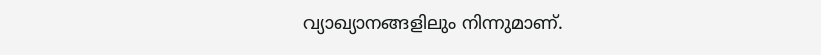വ്യാഖ്യാനങ്ങളിലും നിന്നുമാണ്.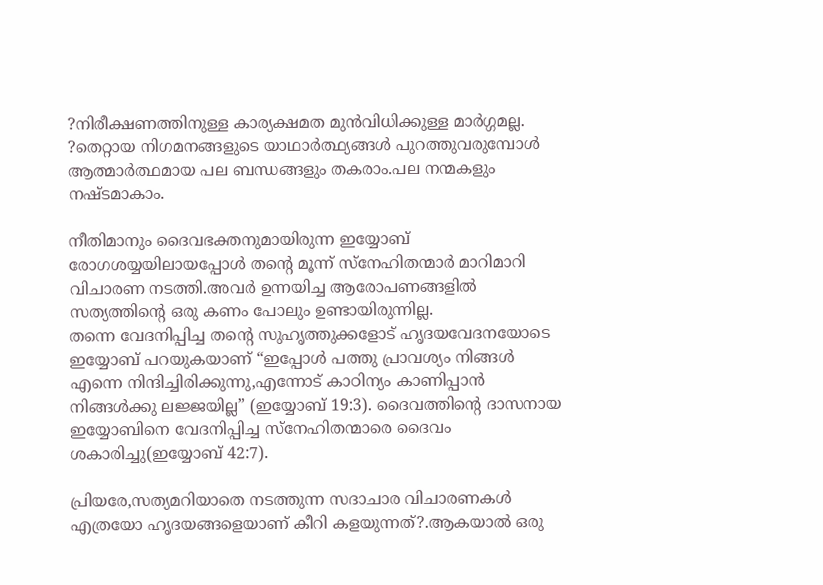?നിരീക്ഷണത്തിനുള്ള കാര്യക്ഷമത മുൻവിധിക്കുള്ള മാർഗ്ഗമല്ല.
?തെറ്റായ നിഗമനങ്ങളുടെ യാഥാർത്ഥ്യങ്ങൾ പുറത്തുവരുമ്പോൾ ആത്മാർത്ഥമായ പല ബന്ധങ്ങളും തകരാം.പല നന്മകളും നഷ്ടമാകാം.

നീതിമാനും ദൈവഭക്തനുമായിരുന്ന ഇയ്യോബ് രോഗശയ്യയിലായപ്പോൾ തന്റെ മൂന്ന് സ്നേഹിതന്മാർ മാറിമാറി വിചാരണ നടത്തി.അവർ ഉന്നയിച്ച ആരോപണങ്ങളിൽ സത്യത്തിന്റെ ഒരു കണം പോലും ഉണ്ടായിരുന്നില്ല.
തന്നെ വേദനിപ്പിച്ച തന്റെ സുഹൃത്തുക്കളോട് ഹൃദയവേദനയോടെ ഇയ്യോബ് പറയുകയാണ് “ഇപ്പോൾ പത്തു പ്രാവശ്യം നിങ്ങൾ എന്നെ നിന്ദിച്ചിരിക്കുന്നു,എന്നോട് കാഠിന്യം കാണിപ്പാൻ നിങ്ങൾക്കു ലജ്ജയില്ല” (ഇയ്യോബ് 19:3). ദൈവത്തിന്റെ ദാസനായ ഇയ്യോബിനെ വേദനിപ്പിച്ച സ്നേഹിതന്മാരെ ദൈവം ശകാരിച്ചു(ഇയ്യോബ് 42:7).

പ്രിയരേ,സത്യമറിയാതെ നടത്തുന്ന സദാചാര വിചാരണകൾ എത്രയോ ഹൃദയങ്ങളെയാണ് കീറി കളയുന്നത്?.ആകയാൽ ഒരു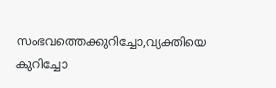സംഭവത്തെക്കുറിച്ചോ,വ്യക്തിയെ കുറിച്ചോ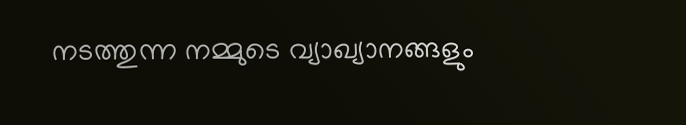നടത്തുന്ന നമ്മുടെ വ്യാഖ്യാനങ്ങളും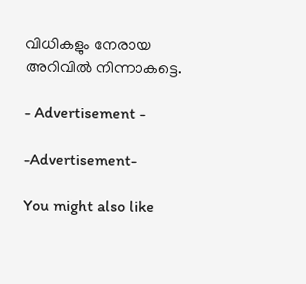വിധികളും നേരായ അറിവിൽ നിന്നാകട്ടെ.

- Advertisement -

-Advertisement-

You might also like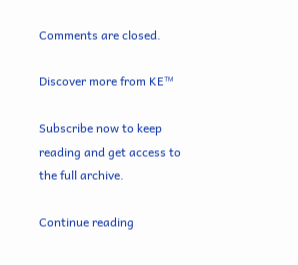Comments are closed.

Discover more from KE™

Subscribe now to keep reading and get access to the full archive.

Continue reading